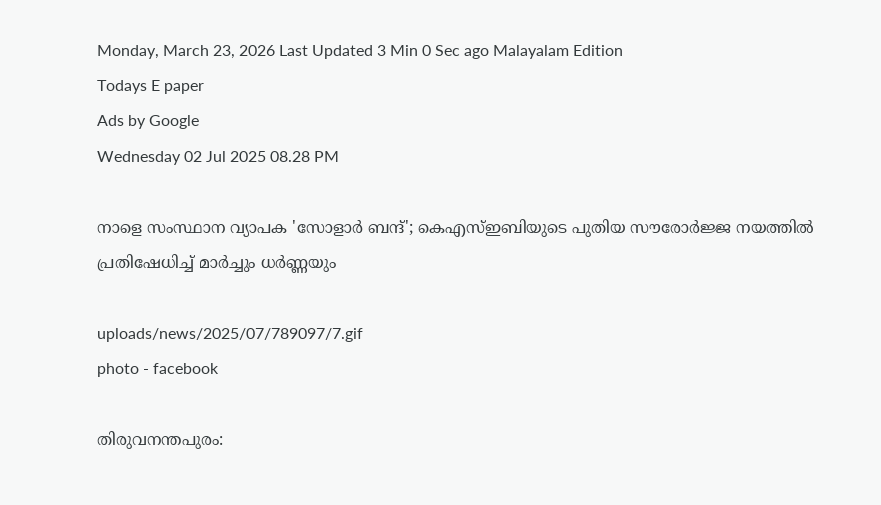Monday, March 23, 2026 Last Updated 3 Min 0 Sec ago Malayalam Edition
Todays E paper
Ads by Google
Wednesday 02 Jul 2025 08.28 PM

നാളെ സംസ്ഥാന വ്യാപക 'സോളാര്‍ ബന്ദ്'; കെഎസ്ഇബിയുടെ പുതിയ സൗരോര്‍ജ്ജ നയത്തില്‍ പ്രതിഷേധിച്ച് മാര്‍ച്ചും ധര്‍ണ്ണയും

uploads/news/2025/07/789097/7.gif
photo - facebook

തിരുവനന്തപുരം: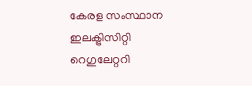കേരള സംസ്ഥാന ഇലക്ട്രിസിറ്റി റെഗുലേറ്ററി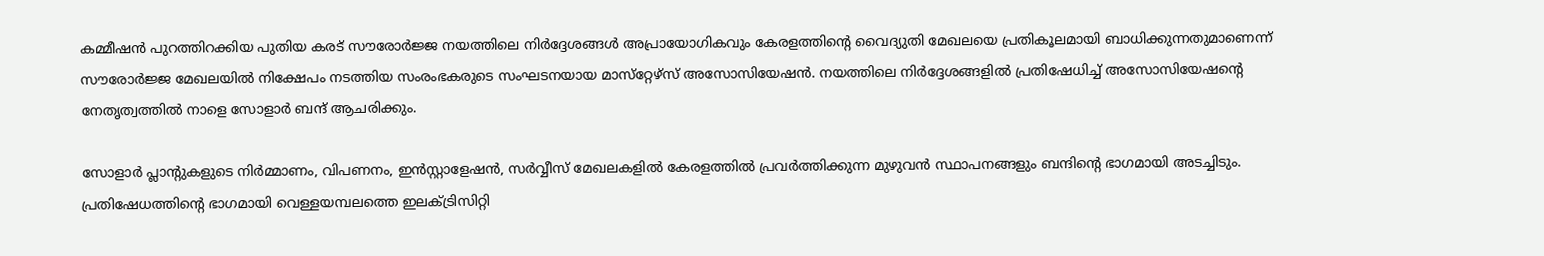കമ്മീഷന്‍ പുറത്തിറക്കിയ പുതിയ കരട് സൗരോര്‍ജ്ജ നയത്തിലെ നിര്‍ദ്ദേശങ്ങള്‍ അപ്രായോഗികവും കേരളത്തിന്റെ വൈദ്യുതി മേഖലയെ പ്രതികൂലമായി ബാധിക്കുന്നതുമാണെന്ന് സൗരോര്‍ജ്ജ മേഖലയില്‍ നിക്ഷേപം നടത്തിയ സംരംഭകരുടെ സംഘടനയായ മാസ്‌റ്റേഴ്‌സ് അസോസിയേഷന്‍. നയത്തിലെ നിര്‍ദ്ദേശങ്ങളില്‍ പ്രതിഷേധിച്ച് അസോസിയേഷന്റെ നേതൃത്വത്തില്‍ നാളെ സോളാര്‍ ബന്ദ് ആചരിക്കും.

സോളാര്‍ പ്ലാന്റുകളുടെ നിര്‍മ്മാണം, വിപണനം, ഇന്‍സ്റ്റാളേഷന്‍, സര്‍വ്വീസ് മേഖലകളില്‍ കേരളത്തില്‍ പ്രവര്‍ത്തിക്കുന്ന മുഴുവന്‍ സ്ഥാപനങ്ങളും ബന്ദിന്റെ ഭാഗമായി അടച്ചിടും. പ്രതിഷേധത്തിന്റെ ഭാഗമായി വെള്ളയമ്പലത്തെ ഇലക്ട്രിസിറ്റി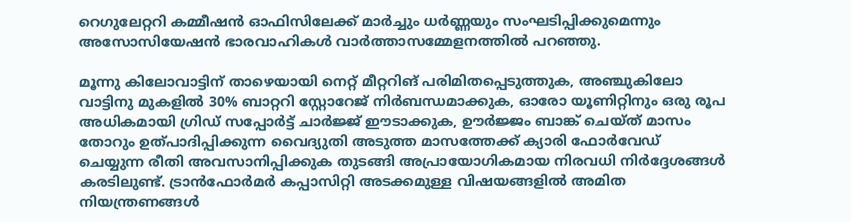റെഗുലേറ്ററി കമ്മീഷന്‍ ഓഫിസിലേക്ക് മാര്‍ച്ചും ധര്‍ണ്ണയും സംഘടിപ്പിക്കുമെന്നും അസോസിയേഷന്‍ ഭാരവാഹികള്‍ വാര്‍ത്താസമ്മേളനത്തില്‍ പറഞ്ഞു.

മൂന്നു കിലോവാട്ടിന് താഴെയായി നെറ്റ് മീറ്ററിങ് പരിമിതപ്പെടുത്തുക, അഞ്ചുകിലോ വാട്ടിനു മുകളില്‍ 30% ബാറ്ററി സ്റ്റോറേജ് നിര്‍ബന്ധമാക്കുക, ഓരോ യൂണിറ്റിനും ഒരു രൂപ അധികമായി ഗ്രിഡ് സപ്പോര്‍ട്ട് ചാര്‍ജ്ജ് ഈടാക്കുക, ഊര്‍ജ്ജം ബാങ്ക് ചെയ്ത് മാസം തോറും ഉത്പാദിപ്പിക്കുന്ന വൈദ്യുതി അടുത്ത മാസത്തേക്ക് ക്യാരി ഫോര്‍വേഡ് ചെയ്യുന്ന രീതി അവസാനിപ്പിക്കുക തുടങ്ങി അപ്രായോഗികമായ നിരവധി നിര്‍ദ്ദേശങ്ങള്‍ കരടിലുണ്ട്. ട്രാന്‍ഫോര്‍മര്‍ കപ്പാസിറ്റി അടക്കമുള്ള വിഷയങ്ങളില്‍ അമിത നിയന്ത്രണങ്ങള്‍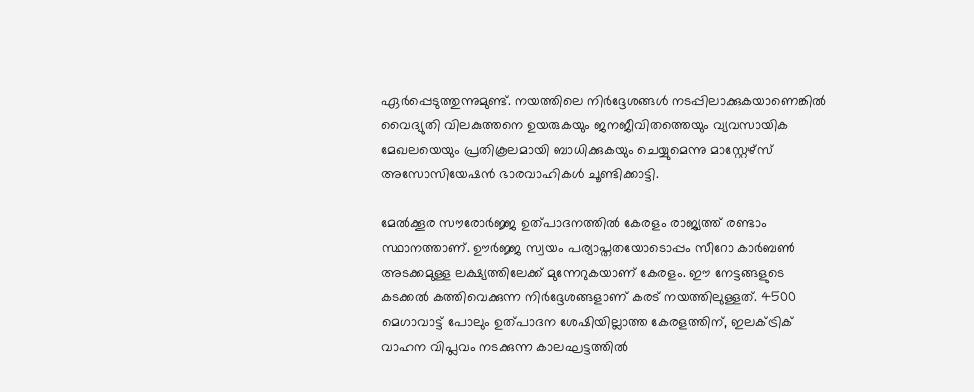ഏര്‍പ്പെടുത്തുന്നുമുണ്ട്. നയത്തിലെ നിര്‍ദ്ദേശങ്ങള്‍ നടപ്പിലാക്കുകയാണെങ്കില്‍ വൈദ്യുതി വിലകുത്തനെ ഉയരുകയും ജനജീവിതത്തെയും വ്യവസായിക മേഖലയെയും പ്രതികൂലമായി ബാധിക്കുകയും ചെയ്യുമെന്നു മാസ്റ്റേഴ്‌സ് അസോസിയേഷന്‍ ഭാരവാഹികള്‍ ചൂണ്ടിക്കാട്ടി.

മേല്‍ക്കൂര സൗരോര്‍ജ്ജ ഉത്പാദനത്തില്‍ കേരളം രാജ്യത്ത് രണ്ടാം സ്ഥാനത്താണ്. ഊര്‍ജ്ജ സ്വയം പര്യാപ്തതയോടൊപ്പം സീറോ കാര്‍ബണ്‍ അടക്കമുള്ള ലക്ഷ്യത്തിലേക്ക് മുന്നേറുകയാണ് കേരളം. ഈ നേട്ടങ്ങളുടെ കടക്കല്‍ കത്തിവെക്കുന്ന നിര്‍ദ്ദേശങ്ങളാണ് കരട് നയത്തിലുള്ളത്. 4500 മെഗാവാട്ട് പോലും ഉത്പാദന ശേഷിയില്ലാത്ത കേരളത്തിന്, ഇലക്ട്രിക് വാഹന വിപ്ലവം നടക്കുന്ന കാലഘട്ടത്തില്‍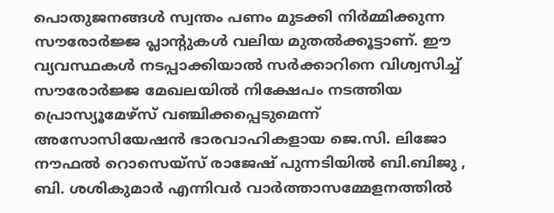പൊതുജനങ്ങള്‍ സ്വന്തം പണം മുടക്കി നിര്‍മ്മിക്കുന്ന സൗരോര്‍ജ്ജ പ്ലാന്റുകള്‍ വലിയ മുതല്‍ക്കൂട്ടാണ്. ഈ വ്യവസ്ഥകള്‍ നടപ്പാക്കിയാല്‍ സര്‍ക്കാറിനെ വിശ്വസിച്ച് സൗരോര്‍ജ്ജ മേഖലയില്‍ നിക്ഷേപം നടത്തിയ പ്രൊസ്യൂമേഴ്‌സ് വഞ്ചിക്കപ്പെടുമെന്ന് അസോസിയേഷന്‍ ഭാരവാഹികളായ ജെ.സി. ലിജോ നൗഫല്‍ റൊസെയ്‌സ് രാജേഷ് പുന്നടിയില്‍ ബി.ബിജു , ബി. ശശികുമാര്‍ എന്നിവര്‍ വാര്‍ത്താസമ്മേളനത്തില്‍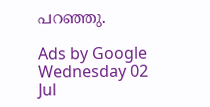പറഞ്ഞു.

Ads by Google
Wednesday 02 Jul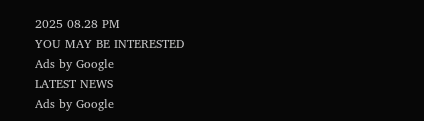2025 08.28 PM
YOU MAY BE INTERESTED
Ads by Google
LATEST NEWS
Ads by Google